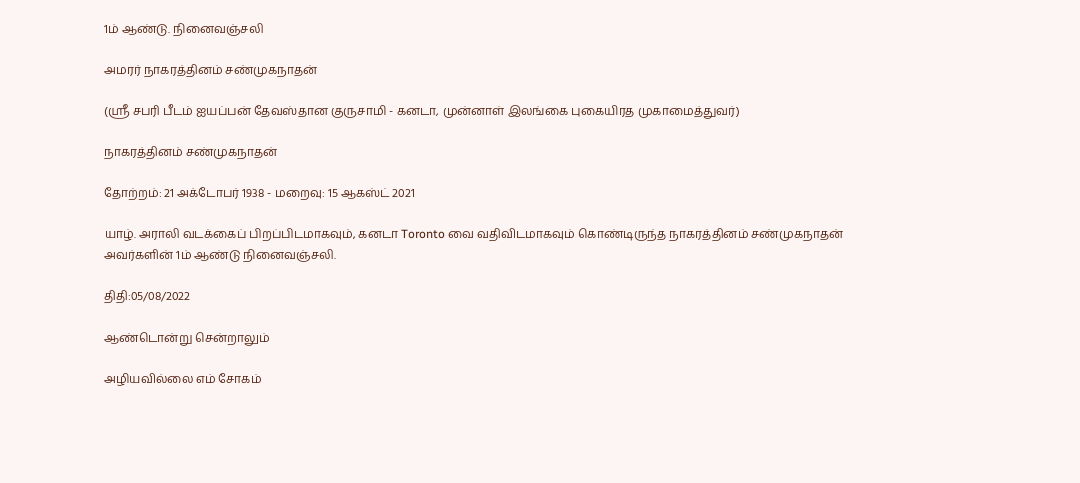1ம் ஆண்டு. நினைவஞ்சலி

அமரர் நாகரத்தினம் சண்முகநாதன்

(ஸ்ரீ சபரி பீடம் ஐயப்பன் தேவஸ்தான குருசாமி - கனடா, முன்னாள் இலங்கை புகையிரத முகாமைத்துவர்)

நாகரத்தினம் சண்முகநாதன்

தோற்றம்: 21 அக்டோபர் 1938 - மறைவு: 15 ஆகஸ்ட் 2021

யாழ். அராலி வடக்கைப் பிறப்பிடமாகவும், கனடா Toronto வை வதிவிடமாகவும் கொண்டிருந்த நாகரத்தினம் சண்முகநாதன் அவர்களின் 1ம் ஆண்டு நினைவஞ்சலி.

திதி:05/08/2022

ஆண்டொன்று சென்றாலும்

அழியவில்லை எம் சோகம்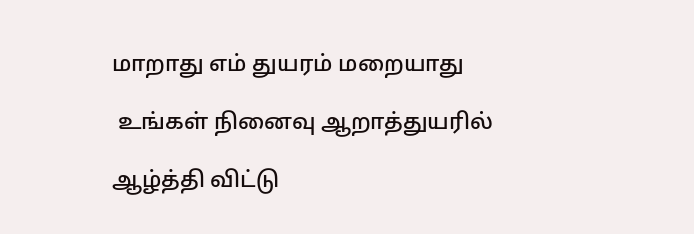மாறாது எம் துயரம் மறையாது

 உங்கள் நினைவு ஆறாத்துயரில்

ஆழ்த்தி விட்டு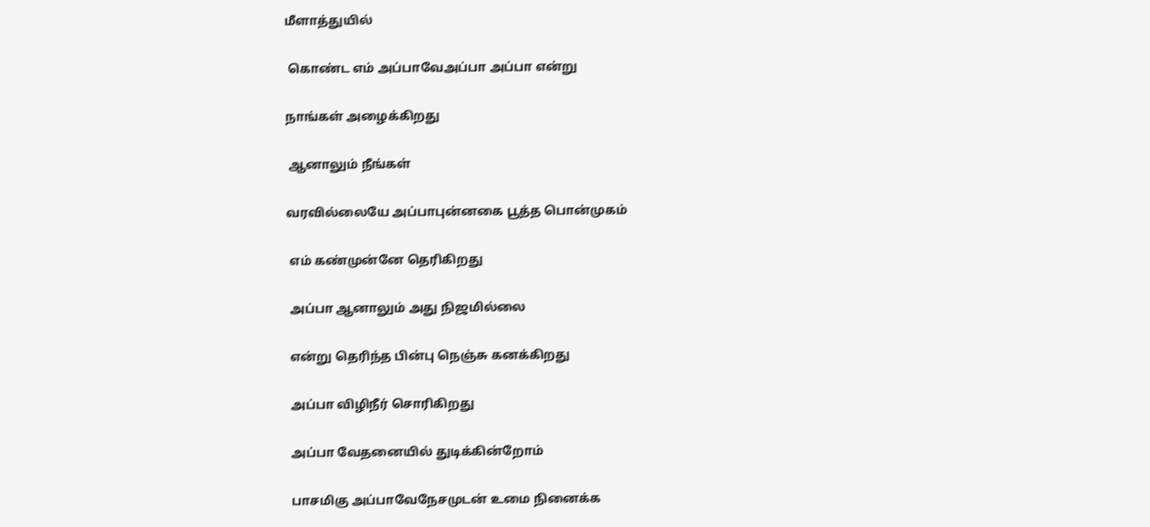மீளாத்துயில்

 கொண்ட எம் அப்பாவேஅப்பா அப்பா என்று

நாங்கள் அழைக்கிறது

 ஆனாலும் நீங்கள்

வரவில்லையே அப்பாபுன்னகை பூத்த பொன்முகம்

 எம் கண்முன்னே தெரிகிறது

 அப்பா ஆனாலும் அது நிஜமில்லை

 என்று தெரிந்த பின்பு நெஞ்சு கனக்கிறது

 அப்பா விழிநீர் சொரிகிறது

 அப்பா வேதனையில் துடிக்கின்றோம்

 பாசமிகு அப்பாவேநேசமுடன் உமை நினைக்க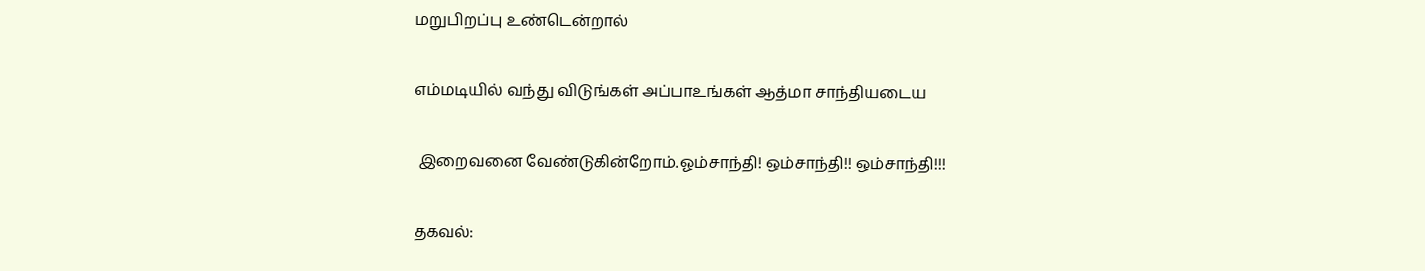மறுபிறப்பு உண்டென்றால்

எம்மடியில் வந்து விடுங்கள் அப்பாஉங்கள் ஆத்மா சாந்தியடைய

 இறைவனை வேண்டுகின்றோம்.ஓம்சாந்தி! ஒம்சாந்தி!! ஒம்சாந்தி!!!

தகவல்: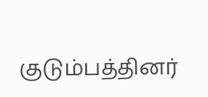குடும்பத்தினர்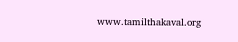www.tamilthakaval.org